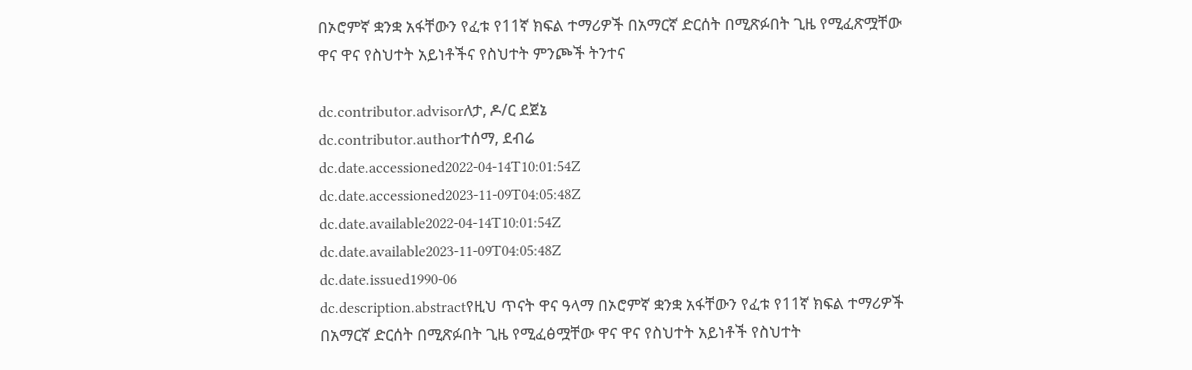በኦሮምኛ ቋንቋ አፋቸውን የፈቱ የ11ኛ ክፍል ተማሪዎች በአማርኛ ድርሰት በሚጽፉበት ጊዜ የሚፈጽሟቸው ዋና ዋና የስህተት አይነቶችና የስህተት ምንጮች ትንተና

dc.contributor.advisorለታ, ዶ/ር ደጀኔ
dc.contributor.authorተሰማ, ደብሬ
dc.date.accessioned2022-04-14T10:01:54Z
dc.date.accessioned2023-11-09T04:05:48Z
dc.date.available2022-04-14T10:01:54Z
dc.date.available2023-11-09T04:05:48Z
dc.date.issued1990-06
dc.description.abstractየዚህ ጥናት ዋና ዓላማ በኦሮምኛ ቋንቋ አፋቸውን የፈቱ የ11ኛ ክፍል ተማሪዎች በአማርኛ ድርሰት በሚጽፉበት ጊዜ የሚፈፅሟቸው ዋና ዋና የስህተት አይነቶች የስህተት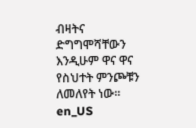ብዛትና ድግግሞሻቸውን እንዲሁም ዋና ዋና የስህተት ምንጮቹን ለመለየት ነው፡፡en_US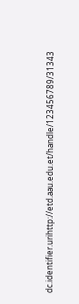dc.identifier.urihttp://etd.aau.edu.et/handle/123456789/31343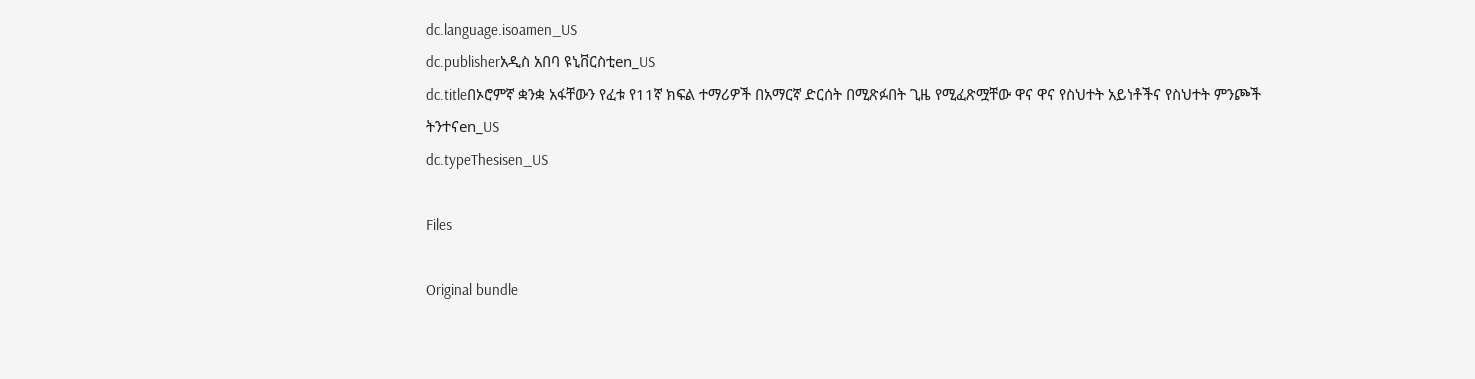dc.language.isoamen_US
dc.publisherአዲስ አበባ ዩኒቨርስቲen_US
dc.titleበኦሮምኛ ቋንቋ አፋቸውን የፈቱ የ11ኛ ክፍል ተማሪዎች በአማርኛ ድርሰት በሚጽፉበት ጊዜ የሚፈጽሟቸው ዋና ዋና የስህተት አይነቶችና የስህተት ምንጮች ትንተናen_US
dc.typeThesisen_US

Files

Original bundle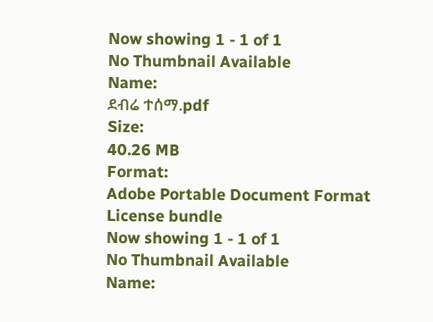Now showing 1 - 1 of 1
No Thumbnail Available
Name:
ደብሬ ተሰማ.pdf
Size:
40.26 MB
Format:
Adobe Portable Document Format
License bundle
Now showing 1 - 1 of 1
No Thumbnail Available
Name: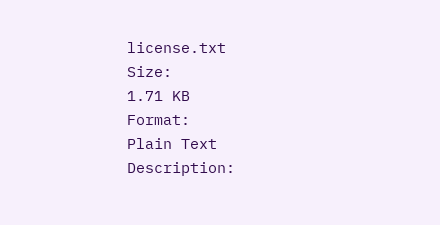license.txt
Size:
1.71 KB
Format:
Plain Text
Description: